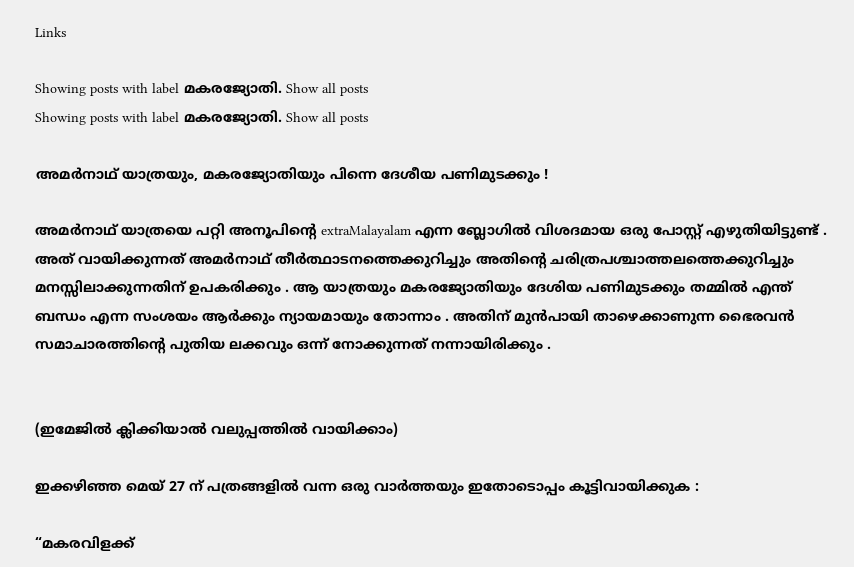Links

Showing posts with label മകരജ്യോതി. Show all posts
Showing posts with label മകരജ്യോതി. Show all posts

അമര്‍നാഥ് യാത്രയും, മകരജ്യോതിയും പിന്നെ ദേശീയ പണിമുടക്കും !

അമര്‍നാഥ് യാത്രയെ പറ്റി അനൂപിന്റെ extraMalayalam എന്ന ബ്ലോഗില്‍ വിശദമായ ഒരു പോസ്റ്റ് എഴുതിയിട്ടുണ്ട് . അത് വായിക്കുന്നത് അമര്‍നാഥ് തീര്‍ത്ഥാടനത്തെക്കുറിച്ചും അതിന്റെ ചരിത്രപശ്ചാത്തലത്തെക്കുറിച്ചും മനസ്സിലാക്കുന്നതിന് ഉപകരിക്കും . ആ യാത്രയും മകരജ്യോതിയും ദേശിയ പണിമുടക്കും തമ്മില്‍ എന്ത് ബന്ധം എന്ന സംശയം ആര്‍ക്കും ന്യായമായും തോന്നാം . അതിന് മുന്‍പായി താഴെക്കാണുന്ന ഭൈരവന്‍ സമാചാരത്തിന്റെ പുതിയ ലക്കവും ഒന്ന് നോക്കുന്നത് നന്നായിരിക്കും .


(ഇമേജില്‍ ക്ലിക്കിയാല്‍ വലുപ്പത്തില്‍ വായിക്കാം)

ഇക്കഴിഞ്ഞ മെയ് 27 ന് പത്രങ്ങളില്‍ വന്ന ഒരു വാര്‍ത്തയും ഇതോടൊപ്പം കൂട്ടിവായിക്കുക :

“മകരവിളക്ക്‌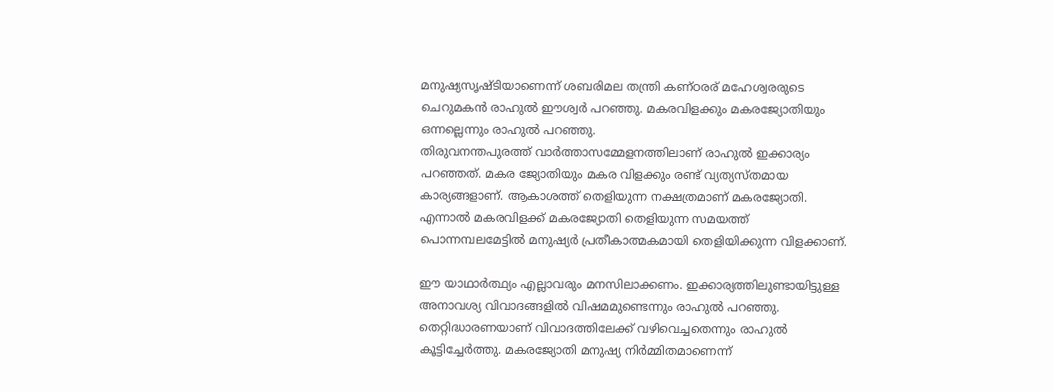മനുഷ്യസൃഷ്ടിയാണെന്ന്‌ ശബരിമല തന്ത്രി കണ്ഠരര്‌ മഹേശ്വരരുടെ ചെറുമകന്‍ രാഹുല്‍ ഈശ്വര്‍ പറഞ്ഞു. മകരവിളക്കും മകരജ്യോതിയും ഒന്നല്ലെന്നും രാഹുല്‍ പറഞ്ഞു.
തിരുവനന്തപുരത്ത് വാര്‍ത്താസമ്മേളനത്തിലാണ് രാഹുല്‍ ഇക്കാര്യം പറഞ്ഞത്. മകര ജ്യോതിയും മകര വിളക്കും രണ്ട് വ്യത്യസ്തമായ കാര്യങ്ങളാണ്. ആകാശത്ത്‌ തെളിയുന്ന നക്ഷത്രമാണ്‌ മകരജ്യോതി. എന്നാല്‍ മകരവിളക്ക്‌ മകരജ്യോതി തെളിയുന്ന സമയത്ത്‌ പൊന്നമ്പലമേട്ടില്‍ മനുഷ്യര്‍ പ്രതീകാത്മകമായി തെളിയിക്കുന്ന വിളക്കാണ്‌.

ഈ യാഥാര്‍ത്ഥ്യം എല്ലാവരും മനസിലാക്കണം. ഇക്കാര്യത്തിലുണ്ടായിട്ടുള്ള അനാവശ്യ വിവാദങ്ങളില്‍ വിഷമമുണ്ടെന്നും രാഹുല്‍ പറഞ്ഞു. തെറ്റിദ്ധാരണയാണ്‌ വിവാദത്തിലേക്ക്‌ വഴിവെച്ചതെന്നും രാഹുല്‍ കൂട്ടിച്ചേര്‍ത്തു. മകരജ്യോതി മനുഷ്യ നിര്‍മ്മിതമാണെന്ന്‌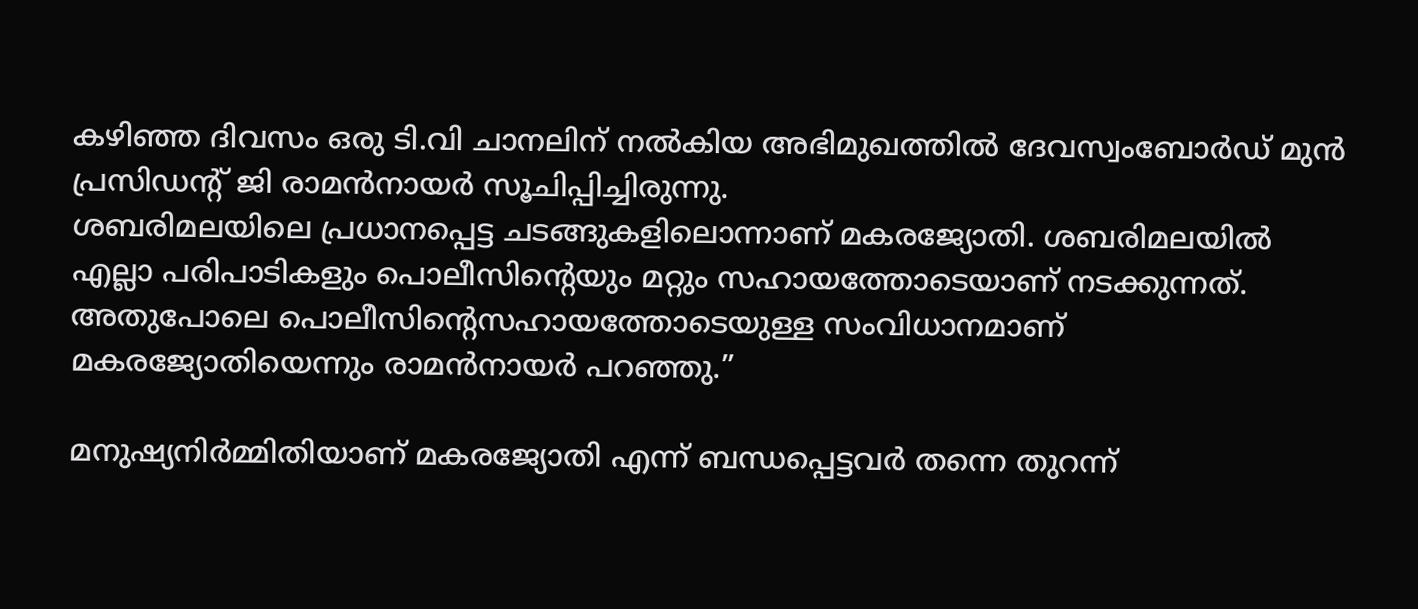കഴിഞ്ഞ ദിവസം ഒരു ടി.വി ചാനലിന് നല്‍കിയ അഭിമുഖത്തില്‍ ദേവസ്വംബോര്‍ഡ്‌ മുന്‍ പ്രസിഡന്‍റ് ജി രാമന്‍നായര്‍ സൂചിപ്പിച്ചിരുന്നു.
ശബരിമലയിലെ പ്രധാനപ്പെട്ട ചടങ്ങുകളിലൊന്നാണ് മകരജ്യോതി. ശബരിമലയില്‍ എല്ലാ പരിപാടികളും പൊലീസിന്റെയും മറ്റും സഹായത്തോടെയാണ്‌ നടക്കുന്നത്‌. അതുപോലെ പൊലീസിന്റെസഹായത്തോടെയുള്ള സംവിധാനമാണ്‌ മകരജ്യോതിയെന്നും രാമന്‍‌നായര്‍ പറഞ്ഞു.”

മനുഷ്യനിര്‍മ്മിതിയാണ് മകരജ്യോതി എന്ന് ബന്ധപ്പെട്ടവര്‍ തന്നെ തുറന്ന്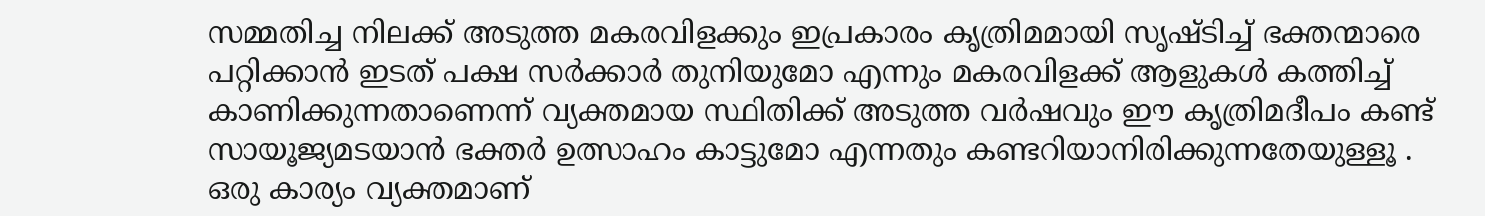സമ്മതിച്ച നിലക്ക് അടുത്ത മകരവിളക്കും ഇപ്രകാരം കൃത്രിമമായി സൃഷ്ടിച്ച് ഭക്തന്മാരെ പറ്റിക്കാന്‍ ഇടത് പക്ഷ സര്‍ക്കാര്‍ തുനിയുമോ എന്നും മകരവിളക്ക് ആളുകള്‍ കത്തിച്ച് കാണിക്കുന്നതാണെന്ന് വ്യക്തമായ സ്ഥിതിക്ക് അടുത്ത വര്‍ഷവും ഈ കൃത്രിമദീപം കണ്ട് സായൂജ്യമടയാന്‍ ഭക്തര്‍ ഉത്സാഹം കാട്ടുമോ എന്നതും കണ്ടറിയാനിരിക്കുന്നതേയുള്ളൂ . ഒരു കാര്യം വ്യക്തമാണ്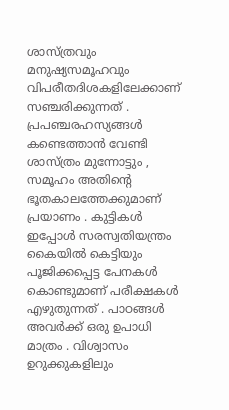ശാസ്ത്രവും മനുഷ്യസമൂഹവും വിപരീതദിശകളിലേക്കാണ് സഞ്ചരിക്കുന്നത് . പ്രപഞ്ചരഹസ്യങ്ങള്‍ കണ്ടെത്താന്‍ വേണ്ടി ശാസ്ത്രം മുന്നോട്ടും , സമൂഹം അതിന്റെ ഭൂതകാലത്തേക്കുമാണ് പ്രയാണം . കുട്ടികള്‍ ഇപ്പോള്‍ സരസ്വതിയന്ത്രം കൈയില്‍ കെട്ടിയും പൂജിക്കപ്പെട്ട പേനകള്‍ കൊണ്ടുമാണ് പരീക്ഷകള്‍ എഴുതുന്നത് . പാഠങ്ങള്‍ അവര്‍ക്ക് ഒരു ഉപാധി മാത്രം . വിശ്വാസം ഉറുക്കുകളിലും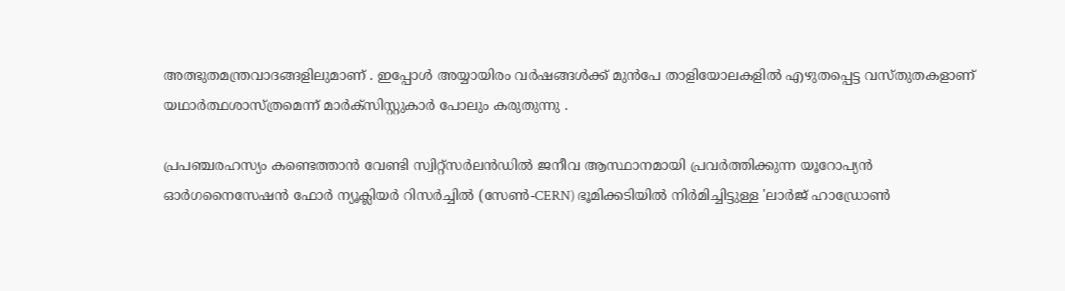അത്ഭുതമന്ത്രവാദങ്ങളിലുമാണ് . ഇപ്പോള്‍ അയ്യായിരം വര്‍ഷങ്ങള്‍ക്ക് മുന്‍പേ താളിയോലകളില്‍ എഴുതപ്പെട്ട വസ്തുതകളാണ് യഥാര്‍ത്ഥശാസ്ത്രമെന്ന് മാര്‍ക്സിസ്റ്റുകാര്‍ പോലും കരുതുന്നു .

പ്രപഞ്ചരഹസ്യം കണ്ടെത്താന്‍ വേണ്ടി സ്വിറ്റ്‌സര്‍ലന്‍ഡില്‍ ജനീവ ആസ്ഥാനമായി പ്രവര്‍ത്തിക്കുന്ന യൂറോപ്യന്‍ ഓര്‍ഗനൈസേഷന്‍ ഫോര്‍ ന്യൂക്ലിയര്‍ റിസര്‍ച്ചില്‍ (സേണ്‍-CERN) ഭൂമിക്കടിയില്‍ നിര്‍മിച്ചിട്ടുള്ള 'ലാര്‍ജ്‌ ഹാഡ്രോണ്‍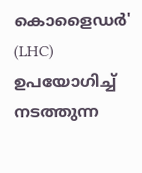കൊളൈഡര്‍' (LHC) ഉപയോഗിച്ച് നടത്തുന്ന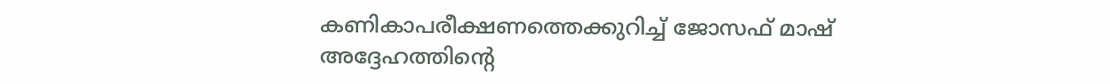കണികാപരീക്ഷണത്തെക്കുറിച്ച് ജോസഫ് മാഷ് അദ്ദേഹത്തിന്റെ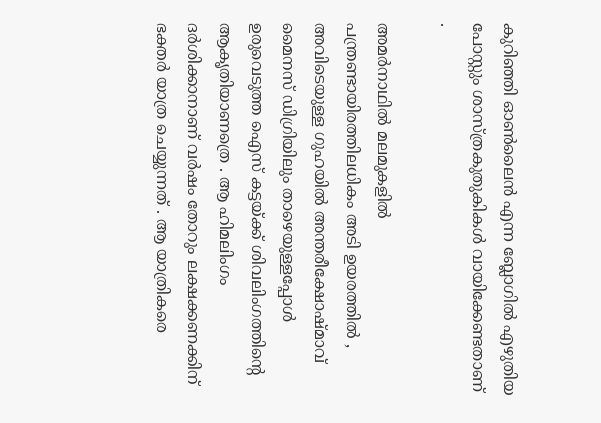കുറിഞ്ഞി ഓണ്‍‌ലൈന്‍ എന്ന ബ്ലോഗില്‍ എഴുതിയ പോസ്റ്റും ശാസ്ത്രകുതുകികള്‍ വായിക്കേണ്ടതാണ് .

അമര്‍നാഥില്‍ മലമുകളില്‍ പന്ത്രണ്ടായിരത്തിലധികം അടി ഉയരത്തില്‍ , അവിടെയുള്ള ഗുഹയില്‍ അന്തരീക്ഷോഷ്മാവ് മൈനസ് ഡിഗ്രിയിലും താഴെയുള്ളപ്പോള്‍ ഉരുവെടുത്ത ഐസ് കട്ടയ്ക്ക് ശിവലിംഗത്തിന്റെ ആകൃതിയാണത്രെ . ആ ഹിമലിംഗം ദര്‍ശിക്കാനാണ് വര്‍ഷം തോറും ലക്ഷക്കണക്കിന് ഭക്തര്‍ യാത്ര ചെയ്യുന്നത് . ആ യാത്രികരെ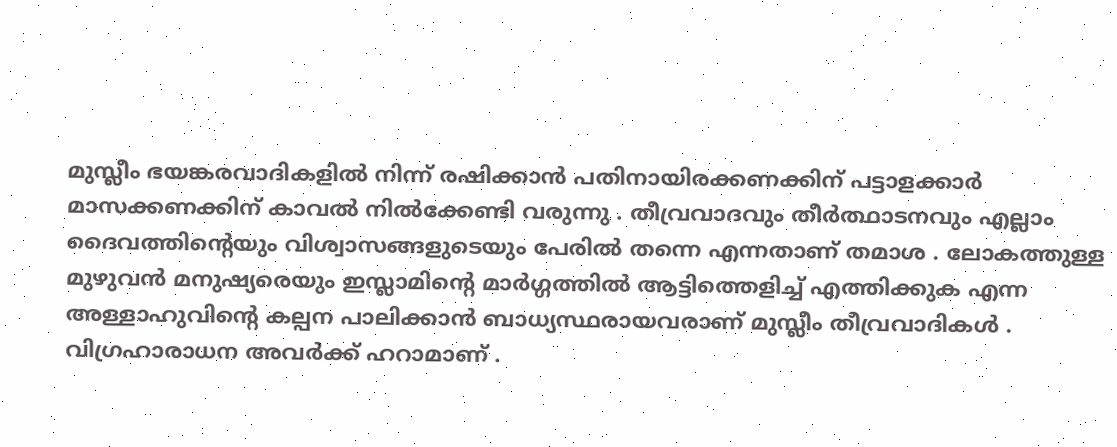മുസ്ലീം ഭയങ്കരവാദികളില്‍ നിന്ന് രഷിക്കാന്‍ പതിനായിരക്കണക്കിന് പട്ടാളക്കാര്‍ മാസക്കണക്കിന് കാവല്‍ നില്‍ക്കേണ്ടി വരുന്നു . തീവ്രവാദവും തീര്‍ത്ഥാടനവും എല്ലാം ദൈവത്തിന്റെയും വിശ്വാസങ്ങളുടെയും പേരില്‍ തന്നെ എന്നതാണ് തമാശ . ലോകത്തുള്ള മുഴുവന്‍ മനുഷ്യരെയും ഇസ്ലാമിന്റെ മാര്‍ഗ്ഗത്തില്‍ ആട്ടിത്തെളിച്ച് എത്തിക്കുക എന്ന അള്ളാഹുവിന്റെ കല്പന പാലിക്കാന്‍ ബാധ്യസ്ഥരായവരാണ് മുസ്ലീം തീവ്രവാദികള്‍ . വിഗ്രഹാരാധന അവര്‍ക്ക് ഹറാമാണ് .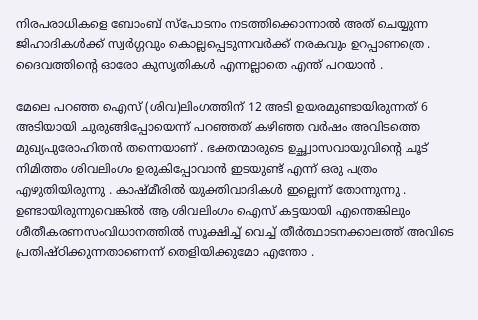നിരപരാധികളെ ബോംബ് സ്പോടനം നടത്തിക്കൊന്നാല്‍ അത് ചെയ്യുന്ന ജിഹാദികള്‍ക്ക് സ്വര്‍ഗ്ഗവും കൊല്ലപ്പെടുന്നവര്‍ക്ക് നരകവും ഉറപ്പാണത്രെ . ദൈവത്തിന്റെ ഓരോ കുസൃതികള്‍ എന്നല്ലാതെ എന്ത് പറയാന്‍ .

മേലെ പറഞ്ഞ ഐസ് (ശിവ)ലിംഗത്തിന് 12 അടി ഉയരമുണ്ടായിരുന്നത് 6 അടിയായി ചുരുങ്ങിപ്പോയെന്ന് പറഞ്ഞത് കഴിഞ്ഞ വര്‍ഷം അവിടത്തെ മുഖ്യപുരോഹിതന്‍ തന്നെയാണ് . ഭക്തന്മാരുടെ ഉച്ഛ്വാസവായുവിന്റെ ചൂട് നിമിത്തം ശിവലിംഗം ഉരുകിപ്പോവാന്‍ ഇടയുണ്ട് എന്ന് ഒരു പത്രം എഴുതിയിരുന്നു . കാഷ്മീരില്‍ യുക്തിവാദികള്‍ ഇല്ലെന്ന് തോന്നുന്നു . ഉണ്ടായിരുന്നുവെങ്കില്‍ ആ ശിവലിംഗം ഐസ് കട്ടയായി എന്തെങ്കിലും ശീതീകരണസംവിധാനത്തില്‍ സൂക്ഷിച്ച് വെച്ച് തീര്‍ത്ഥാടനക്കാലത്ത് അവിടെ പ്രതിഷ്ഠിക്കുന്നതാണെന്ന് തെളിയിക്കുമോ എന്തോ .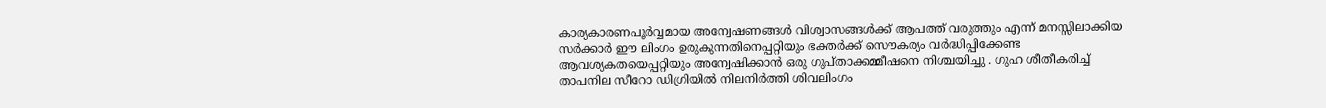കാര്യകാരണപൂര്‍വ്വമായ അന്വേഷണങ്ങള്‍ വിശ്വാസങ്ങള്‍ക്ക് ആപത്ത് വരുത്തും എന്ന് മനസ്സിലാക്കിയ സര്‍ക്കാര്‍ ഈ ലിംഗം ഉരുകുന്നതിനെപ്പറ്റിയും ഭക്തര്‍ക്ക് സൌകര്യം വര്‍ദ്ധിപ്പിക്കേണ്ട ആവശ്യകതയെപ്പറ്റിയും അന്വേഷിക്കാന്‍ ഒരു ഗുപ്താക്കമ്മീഷനെ നിശ്ചയിച്ചു . ഗുഹ ശീതീകരിച്ച് താപനില സീറോ ഡിഗ്രിയില്‍ നിലനിര്‍ത്തി ശിവലിംഗം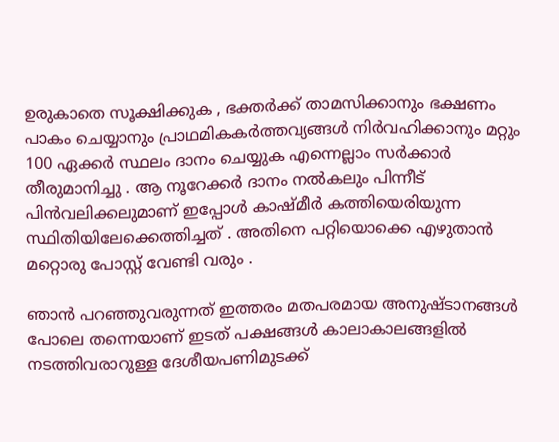ഉരുകാതെ സൂക്ഷിക്കുക , ഭക്തര്‍ക്ക് താമസിക്കാനും ഭക്ഷണം പാകം ചെയ്യാനും പ്രാഥമികകര്‍ത്തവ്യങ്ങള്‍ നിര്‍വഹിക്കാനും മറ്റും 100 ഏക്കര്‍ സ്ഥലം ദാനം ചെയ്യുക എന്നെല്ലാം സര്‍ക്കാര്‍ തീരുമാനിച്ചു . ആ നൂറേക്കര്‍ ദാനം നല്‍കലും പിന്നീട് പിന്‍‌വലിക്കലുമാണ് ഇപ്പോള്‍ കാഷ്മീര്‍ കത്തിയെരിയുന്ന സ്ഥിതിയിലേക്കെത്തിച്ചത് . അതിനെ പറ്റിയൊക്കെ എഴുതാന്‍ മറ്റൊരു പോസ്റ്റ് വേണ്ടി വരും .

ഞാന്‍ പറഞ്ഞുവരുന്നത് ഇത്തരം മതപരമായ അനുഷ്ടാനങ്ങള്‍ പോലെ തന്നെയാണ് ഇടത് പക്ഷങ്ങള്‍ കാലാകാലങ്ങളില്‍ നടത്തിവരാറുള്ള ദേശീയപണിമുടക്ക്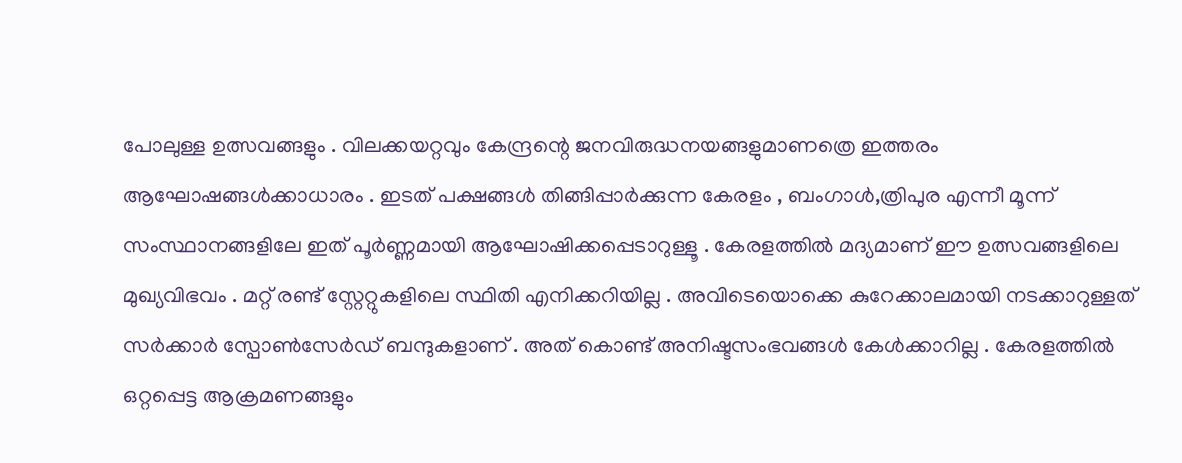പോലുള്ള ഉത്സവങ്ങളും . വിലക്കയറ്റവും കേന്ദ്രന്റെ ജനവിരുദ്ധനയങ്ങളുമാണത്രെ ഇത്തരം ആഘോഷങ്ങള്‍ക്കാധാരം . ഇടത് പക്ഷങ്ങള്‍ തിങ്ങിപ്പാര്‍ക്കുന്ന കേരളം , ബംഗാള്‍,ത്രിപുര എന്നീ മൂന്ന് സംസ്ഥാനങ്ങളിലേ ഇത് പൂര്‍ണ്ണമായി ആഘോഷിക്കപ്പെടാറുള്ളൂ . കേരളത്തില്‍ മദ്യമാണ് ഈ ഉത്സവങ്ങളിലെ മുഖ്യവിഭവം . മറ്റ് രണ്ട് സ്റ്റേറ്റുകളിലെ സ്ഥിതി എനിക്കറിയില്ല . അവിടെയൊക്കെ കുറേക്കാലമാ‍യി നടക്കാറുള്ളത് സര്‍ക്കാര്‍ സ്പോണ്‍സേര്‍ഡ് ബന്ദുകളാണ് . അത് കൊണ്ട് അനിഷ്ടസംഭവങ്ങള്‍ കേള്‍ക്കാറില്ല . കേരളത്തില്‍ ഒറ്റപ്പെട്ട ആക്രമണങ്ങളും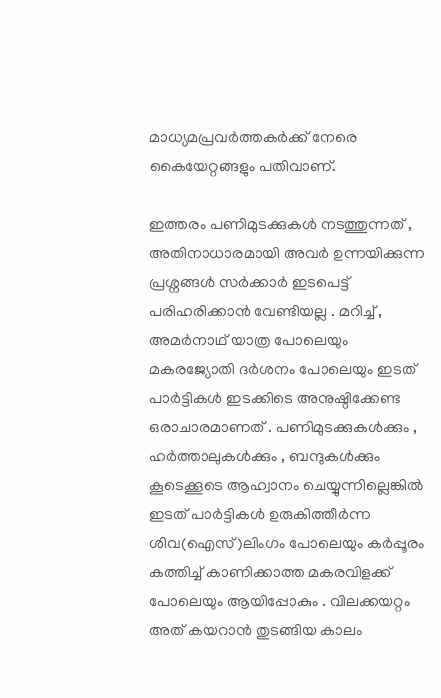മാധ്യമപ്രവര്‍ത്തകര്‍ക്ക് നേരെ കൈയേറ്റങ്ങളും പതിവാണ്.

ഇത്തരം പണിമുടക്കുകള്‍ നടത്തുന്നത് , അതിനാധാരമായി അവര്‍ ഉന്നയിക്കുന്ന പ്രശ്നങ്ങള്‍ സര്‍ക്കാര്‍ ഇടപെട്ട് പരിഹരിക്കാന്‍ വേണ്ടിയല്ല . മറിച്ച് , അമര്‍നാഥ് യാത്ര പോലെയും മകരജ്യോതി ദര്‍ശനം പോലെയും ഇടത് പാര്‍ട്ടികള്‍ ഇടക്കിടെ അനുഷ്ഠിക്കേണ്ട ഒരാചാരമാണത് . പണിമുടക്കുകള്‍ക്കും , ഹര്‍ത്താലുകള്‍ക്കും , ബന്ദുകള്‍ക്കും കൂടെക്കൂടെ ആഹ്വാനം ചെയ്യുന്നില്ലെങ്കില്‍ ഇടത് പാര്‍ട്ടികള്‍ ഉരുകിത്തീര്‍ന്ന ശിവ(ഐസ്)ലിംഗം പോലെയും കര്‍പ്പൂരം കത്തിച്ച് കാണിക്കാത്ത മകരവിളക്ക് പോലെയും ആയിപ്പോകും . വിലക്കയറ്റം അത് കയറാന്‍ തുടങ്ങിയ കാലം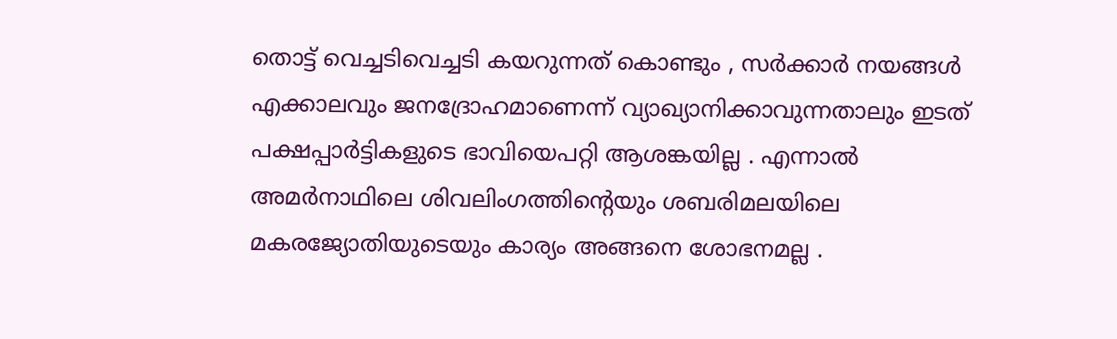തൊട്ട് വെച്ചടിവെച്ചടി കയറുന്നത് കൊണ്ടും , സര്‍ക്കാര്‍ നയങ്ങള്‍ എക്കാലവും ജനദ്രോഹമാണെന്ന് വ്യാഖ്യാനിക്കാവുന്നതാലും ഇടത് പക്ഷപ്പാര്‍ട്ടികളുടെ ഭാവിയെപറ്റി ആശങ്കയില്ല . എന്നാല്‍ അമര്‍നാഥിലെ ശിവലിംഗത്തിന്റെയും ശബരിമലയിലെ മകരജ്യോതിയുടെയും കാര്യം അങ്ങനെ ശോഭനമല്ല .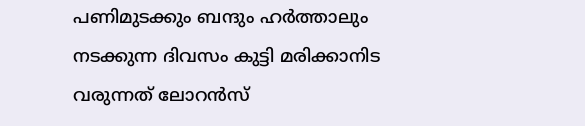പണിമുടക്കും ബന്ദും ഹര്‍ത്താലും നടക്കുന്ന ദിവസം കുട്ടി മരിക്കാനിട വരുന്നത് ലോറന്‍സ്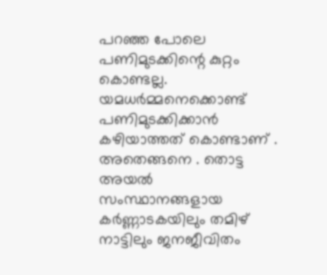പറഞ്ഞ പോലെ പണിമുടക്കിന്റെ കുറ്റം കൊണ്ടല്ല. യമധര്‍മ്മനെക്കൊണ്ട് പണിമുടക്കിക്കാന്‍ കഴിയാത്തത് കൊണ്ടാണ് . അതെങ്ങനെ . തൊട്ട അയല്‍ സംസ്ഥാനങ്ങളായ കര്‍ണ്ണാടകയിലും തമിഴ് നാട്ടിലും ജനജീവിതം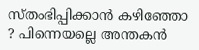സ്തംഭിപ്പിക്കാന്‍ കഴിഞ്ഞോ ? പിന്നെയല്ലെ അന്തകന്‍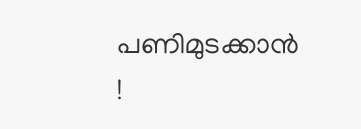പണിമുടക്കാന്‍ !